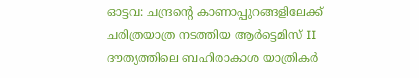ഓട്ടവ: ചന്ദ്രന്റെ കാണാപ്പുറങ്ങളിലേക്ക് ചരിത്രയാത്ര നടത്തിയ ആർട്ടെമിസ് II ദൗത്യത്തിലെ ബഹിരാകാശ യാത്രികർ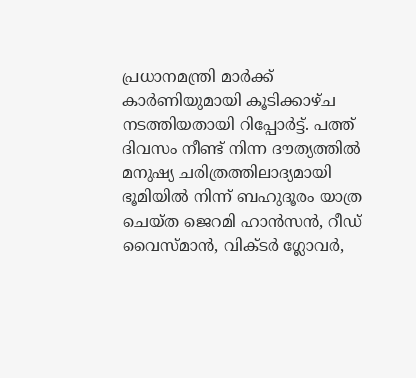പ്രധാനമന്ത്രി മാർക്ക് കാർണിയുമായി കൂടിക്കാഴ്ച നടത്തിയതായി റിപ്പോർട്ട്. പത്ത് ദിവസം നീണ്ട് നിന്ന ദൗത്യത്തിൽ മനുഷ്യ ചരിത്രത്തിലാദ്യമായി ഭൂമിയിൽ നിന്ന് ബഹുദൂരം യാത്ര ചെയ്ത ജെറമി ഹാൻസൻ, റീഡ് വൈസ്മാൻ, വിക്ടർ ഗ്ലോവർ,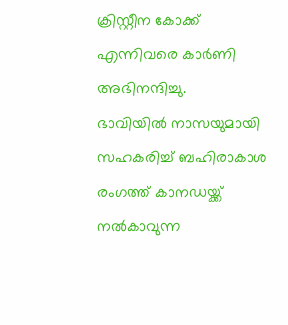ക്രിസ്റ്റീന കോക്ക് എന്നിവരെ കാർണി അഭിനന്ദിച്ചു.
ഭാവിയിൽ നാസയുമായി സഹകരിച്ച് ബഹിരാകാശ രംഗത്ത് കാനഡയ്ക്ക് നൽകാവുന്ന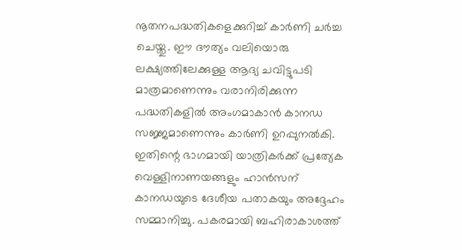നൂതനപദ്ധതികളെക്കുറിച്ച് കാർണി ചർച്ച ചെയ്തു. ഈ ദൗത്യം വലിയൊരു ലക്ഷ്യത്തിലേക്കുള്ള ആദ്യ ചവിട്ടുപടി മാത്രമാണെന്നും വരാനിരിക്കുന്ന പദ്ധതികളിൽ അംഗമാകാൻ കാനഡ സജ്ജമാണെന്നും കാർണി ഉറപ്പുനൽകി. ഇതിന്റെ ഭാഗമായി യാത്രികർക്ക് പ്രത്യേക വെള്ളിനാണയങ്ങളും ഹാൻസന് കാനഡയുടെ ദേശീയ പതാകയും അദ്ദേഹം സമ്മാനിച്ചു. പകരമായി ബഹിരാകാശത്ത്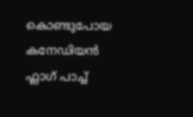കൊണ്ടുപോയ കനേഡിയൻ ഫ്ലാഗ് പാച്ച്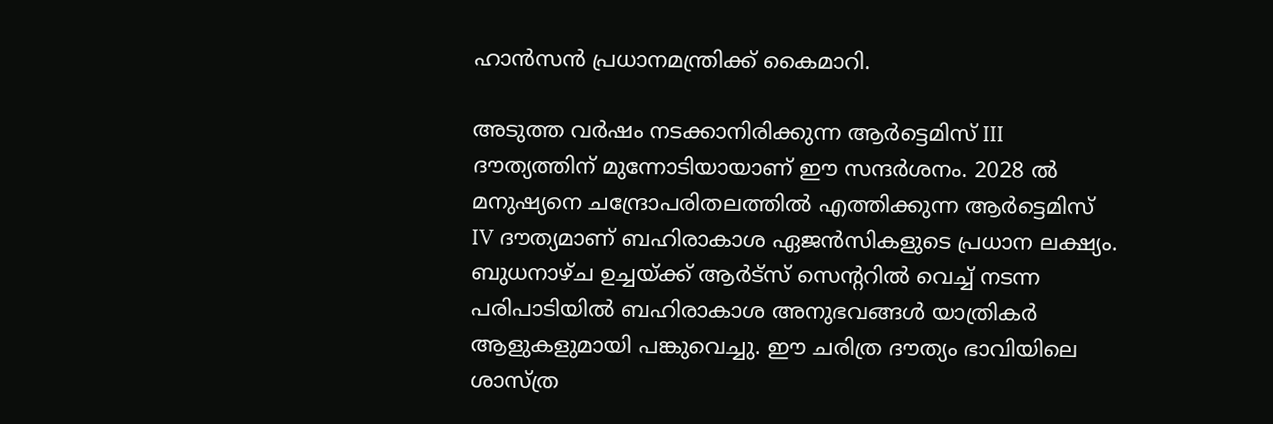ഹാൻസൻ പ്രധാനമന്ത്രിക്ക് കൈമാറി.

അടുത്ത വർഷം നടക്കാനിരിക്കുന്ന ആർട്ടെമിസ് III ദൗത്യത്തിന് മുന്നോടിയായാണ് ഈ സന്ദർശനം. 2028 ൽ മനുഷ്യനെ ചന്ദ്രോപരിതലത്തിൽ എത്തിക്കുന്ന ആർട്ടെമിസ് IV ദൗത്യമാണ് ബഹിരാകാശ ഏജൻസികളുടെ പ്രധാന ലക്ഷ്യം. ബുധനാഴ്ച ഉച്ചയ്ക്ക് ആർട്സ് സെന്ററിൽ വെച്ച് നടന്ന പരിപാടിയിൽ ബഹിരാകാശ അനുഭവങ്ങൾ യാത്രികർ ആളുകളുമായി പങ്കുവെച്ചു. ഈ ചരിത്ര ദൗത്യം ഭാവിയിലെ ശാസ്ത്ര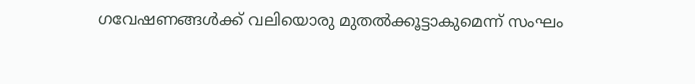ഗവേഷണങ്ങൾക്ക് വലിയൊരു മുതൽക്കൂട്ടാകുമെന്ന് സംഘം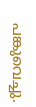പങ്കുവെച്ചു.